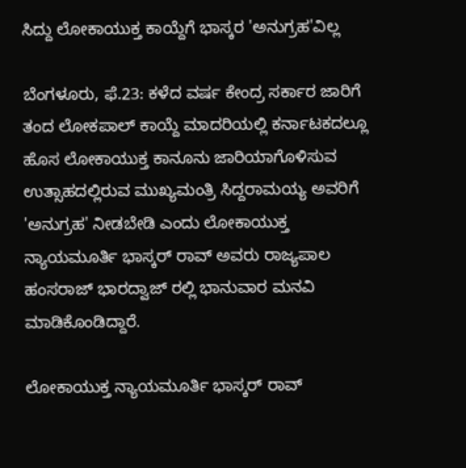ಸಿದ್ದು ಲೋಕಾಯುಕ್ತ ಕಾಯ್ದೆಗೆ ಭಾಸ್ಕರ 'ಅನುಗ್ರಹ'ವಿಲ್ಲ

ಬೆಂಗಳೂರು, ಫೆ.23: ಕಳೆದ ವರ್ಷ ಕೇಂದ್ರ ಸರ್ಕಾರ ಜಾರಿಗೆ ತಂದ ಲೋಕಪಾಲ್ ಕಾಯ್ದೆ ಮಾದರಿಯಲ್ಲಿ ಕರ್ನಾಟಕದಲ್ಲೂ ಹೊಸ ಲೋಕಾಯುಕ್ತ ಕಾನೂನು ಜಾರಿಯಾಗೊಳಿಸುವ ಉತ್ಸಾಹದಲ್ಲಿರುವ ಮುಖ್ಯಮಂತ್ರಿ ಸಿದ್ದರಾಮಯ್ಯ ಅವರಿಗೆ 'ಅನುಗ್ರಹ' ನೀಡಬೇಡಿ ಎಂದು ಲೋಕಾಯುಕ್ತ ನ್ಯಾಯಮೂರ್ತಿ ಭಾಸ್ಕರ್ ರಾವ್ ಅವರು ರಾಜ್ಯಪಾಲ ಹಂಸರಾಜ್ ಭಾರದ್ವಾಜ್ ರಲ್ಲಿ ಭಾನುವಾರ ಮನವಿ ಮಾಡಿಕೊಂಡಿದ್ದಾರೆ.

ಲೋಕಾಯುಕ್ತ ನ್ಯಾಯಮೂರ್ತಿ ಭಾಸ್ಕರ್ ‌ರಾವ್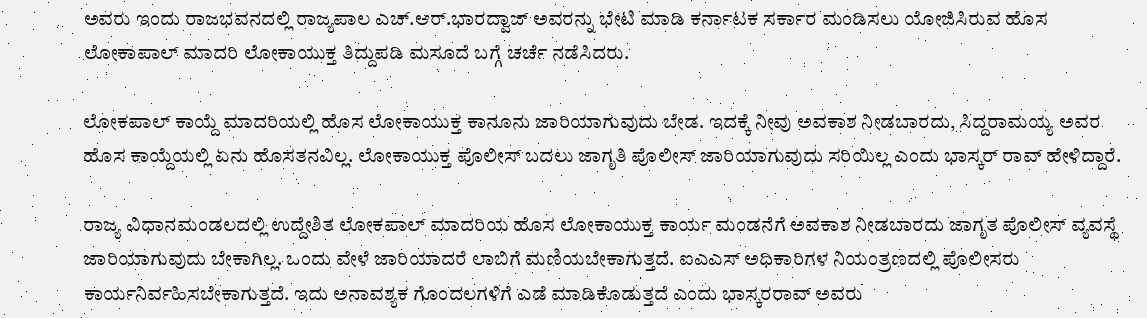ಅವರು ಇಂದು ರಾಜಭವನದಲ್ಲಿ ರಾಜ್ಯಪಾಲ ಎಚ್.ಆರ್.ಭಾರದ್ವಾಜ್ ಅವರನ್ನು ಭೇಟಿ ಮಾಡಿ ಕರ್ನಾಟಕ ಸರ್ಕಾರ ಮಂಡಿಸಲು ಯೋಜಿಸಿರುವ ಹೊಸ ಲೋಕಾಪಾಲ್ ಮಾದರಿ ಲೋಕಾಯುಕ್ತ ತಿದ್ದುಪಡಿ ಮಸೂದೆ ಬಗ್ಗೆ ಚರ್ಚೆ ನಡೆಸಿದರು.

ಲೋಕಪಾಲ್ ಕಾಯ್ದೆ ಮಾದರಿಯಲ್ಲಿ ಹೊಸ ಲೋಕಾಯುಕ್ತ ಕಾನೂನು ಜಾರಿಯಾಗುವುದು ಬೇಡ. ಇದಕ್ಕೆ ನೀವು ಅವಕಾಶ ನೀಡಬಾರದು, ಸಿದ್ದರಾಮಯ್ಯ ಅವರ ಹೊಸ ಕಾಯ್ದೆಯಲ್ಲಿ ಏನು ಹೊಸತನವಿಲ್ಲ. ಲೋಕಾಯುಕ್ತ ಪೊಲೀಸ್ ಬದಲು ಜಾಗೃತಿ ಪೊಲೀಸ್ ಜಾರಿಯಾಗುವುದು ಸರಿಯಿಲ್ಲ ಎಂದು ಭಾಸ್ಕರ್ ರಾವ್ ಹೇಳಿದ್ದಾರೆ.

ರಾಜ್ಯ ವಿಧಾನಮಂಡಲದಲ್ಲಿ ಉದ್ದೇಶಿತ ಲೋಕಪಾಲ್ ಮಾದರಿಯ ಹೊಸ ಲೋಕಾಯುಕ್ತ ಕಾರ್ಯ ಮಂಡನೆಗೆ ಅವಕಾಶ ನೀಡಬಾರದು ಜಾಗೃತ ಪೊಲೀಸ್ ವ್ಯವಸ್ಥೆ ಜಾರಿಯಾಗುವುದು ಬೇಕಾಗಿಲ್ಲ. ಒಂದು ವೇಳೆ ಜಾರಿಯಾದರೆ ಲಾಬಿಗೆ ಮಣಿಯಬೇಕಾಗುತ್ತದೆ. ಐಎಎಸ್ ಅಧಿಕಾರಿಗಳ ನಿಯಂತ್ರಣದಲ್ಲಿ ಪೊಲೀಸರು ಕಾರ್ಯನಿರ್ವಹಿಸಬೇಕಾಗುತ್ತದೆ. ಇದು ಅನಾವಶ್ಯಕ ಗೊಂದಲಗಳಿಗೆ ಎಡೆ ಮಾಡಿಕೊಡುತ್ತದೆ ಎಂದು ಭಾಸ್ಕರರಾವ್ ಅವರು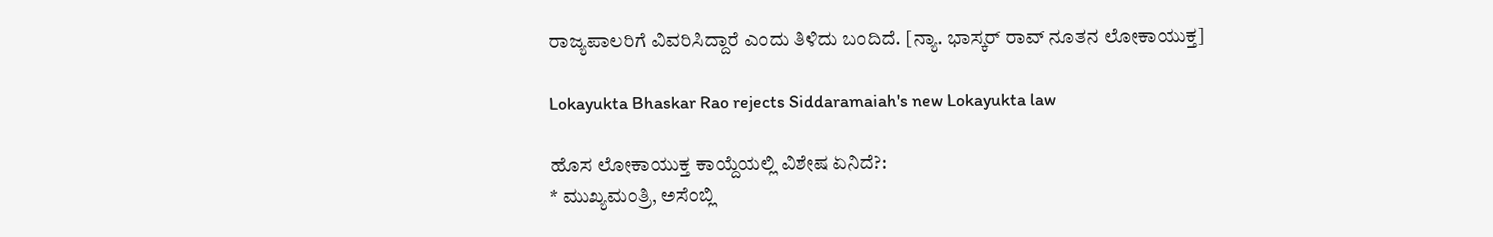ರಾಜ್ಯಪಾಲರಿಗೆ ವಿವರಿಸಿದ್ದಾರೆ ಎಂದು ತಿಳಿದು ಬಂದಿದೆ. [ನ್ಯಾ. ಭಾಸ್ಕರ್ ರಾವ್ ನೂತನ ಲೋಕಾಯುಕ್ತ]

Lokayukta Bhaskar Rao rejects Siddaramaiah's new Lokayukta law

ಹೊಸ ಲೋಕಾಯುಕ್ತ ಕಾಯ್ದೆಯಲ್ಲಿ ವಿಶೇಷ ಏನಿದೆ?:
* ಮುಖ್ಯಮಂತ್ರಿ, ಅಸೆಂಬ್ಲಿ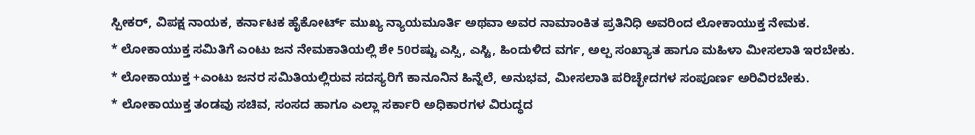ಸ್ಪೀಕರ್, ವಿಪಕ್ಷ ನಾಯಕ, ಕರ್ನಾಟಕ ಹೈಕೋರ್ಟ್ ಮುಖ್ಯ ನ್ಯಾಯಮೂರ್ತಿ ಅಥವಾ ಅವರ ನಾಮಾಂಕಿತ ಪ್ರತಿನಿಧಿ ಅವರಿಂದ ಲೋಕಾಯುಕ್ತ ನೇಮಕ.
* ಲೋಕಾಯುಕ್ತ ಸಮಿತಿಗೆ ಎಂಟು ಜನ ನೇಮಕಾತಿಯಲ್ಲಿ ಶೇ 50ರಷ್ಟು ಎಸ್ಸಿ, ಎಸ್ಟಿ, ಹಿಂದುಳಿದ ವರ್ಗ, ಅಲ್ಪ ಸಂಖ್ಯಾತ ಹಾಗೂ ಮಹಿಳಾ ಮೀಸಲಾತಿ ಇರಬೇಕು.
* ಲೋಕಾಯುಕ್ತ +ಎಂಟು ಜನರ ಸಮಿತಿಯಲ್ಲಿರುವ ಸದಸ್ಯರಿಗೆ ಕಾನೂನಿನ ಹಿನ್ನೆಲೆ, ಅನುಭವ, ಮೀಸಲಾತಿ ಪರಿಚ್ಛೇದಗಳ ಸಂಪೂರ್ಣ ಅರಿವಿರಬೇಕು.
* ಲೋಕಾಯುಕ್ತ ತಂಡವು ಸಚಿವ, ಸಂಸದ ಹಾಗೂ ಎಲ್ಲಾ ಸರ್ಕಾರಿ ಅಧಿಕಾರಗಳ ವಿರುದ್ಧದ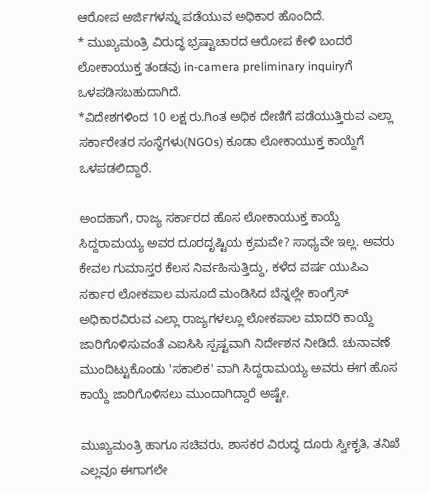ಆರೋಪ ಅರ್ಜಿಗಳನ್ನು ಪಡೆಯುವ ಅಧಿಕಾರ ಹೊಂದಿದೆ.
* ಮುಖ್ಯಮಂತ್ರಿ ವಿರುದ್ಧ ಭ್ರಷ್ಟಾಚಾರದ ಆರೋಪ ಕೇಳಿ ಬಂದರೆ ಲೋಕಾಯುಕ್ತ ತಂಡವು in-camera preliminary inquiryಗೆ ಒಳಪಡಿಸಬಹುದಾಗಿದೆ.
*ವಿದೇಶಗಳಿಂದ 10 ಲಕ್ಷ ರು.ಗಿಂತ ಅಧಿಕ ದೇಣಿಗೆ ಪಡೆಯುತ್ತಿರುವ ಎಲ್ಲಾ ಸರ್ಕಾರೇತರ ಸಂಸ್ಥೆಗಳು(NGOs) ಕೂಡಾ ಲೋಕಾಯುಕ್ತ ಕಾಯ್ದೆಗೆ ಒಳಪಡಲಿದ್ದಾರೆ.

ಅಂದಹಾಗೆ, ರಾಜ್ಯ ಸರ್ಕಾರದ ಹೊಸ ಲೋಕಾಯುಕ್ತ ಕಾಯ್ದೆ ಸಿದ್ದರಾಮಯ್ಯ ಅವರ ದೂರದೃಷ್ಟಿಯ ಕ್ರಮವೇ? ಸಾಧ್ಯವೇ ಇಲ್ಲ. ಅವರು ಕೇವಲ ಗುಮಾಸ್ತರ ಕೆಲಸ ನಿರ್ವಹಿಸುತ್ತಿದ್ದು, ಕಳೆದ ವರ್ಷ ಯುಪಿಎ ಸರ್ಕಾರ ಲೋಕಪಾಲ ಮಸೂದೆ ಮಂಡಿಸಿದ ಬೆನ್ನಲ್ಲೇ ಕಾಂಗ್ರೆಸ್ ಅಧಿಕಾರವಿರುವ ಎಲ್ಲಾ ರಾಜ್ಯಗಳಲ್ಲೂ ಲೋಕಪಾಲ ಮಾದರಿ ಕಾಯ್ದೆ ಜಾರಿಗೊಳಿಸುವಂತೆ ಎಐಸಿಸಿ ಸ್ಪಷ್ಟವಾಗಿ ನಿರ್ದೇಶನ ನೀಡಿದೆ. ಚುನಾವಣೆ ಮುಂದಿಟ್ಟುಕೊಂಡು 'ಸಕಾಲಿಕ' ವಾಗಿ ಸಿದ್ದರಾಮಯ್ಯ ಅವರು ಈಗ ಹೊಸ ಕಾಯ್ದೆ ಜಾರಿಗೊಳಿಸಲು ಮುಂದಾಗಿದ್ದಾರೆ ಅಷ್ಟೇ.

ಮುಖ್ಯಮಂತ್ರಿ ಹಾಗೂ ಸಚಿವರು, ಶಾಸಕರ ವಿರುದ್ಧ ದೂರು ಸ್ವೀಕೃತಿ, ತನಿಖೆ ಎಲ್ಲವೂ ಈಗಾಗಲೇ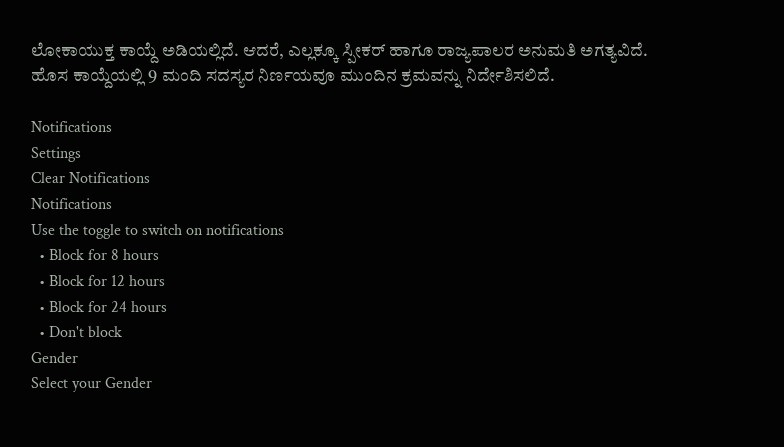ಲೋಕಾಯುಕ್ತ ಕಾಯ್ದೆ ಅಡಿಯಲ್ಲಿದೆ. ಆದರೆ, ಎಲ್ಲಕ್ಕೂ ಸ್ಪೀಕರ್ ಹಾಗೂ ರಾಜ್ಯಪಾಲರ ಅನುಮತಿ ಅಗತ್ಯವಿದೆ. ಹೊಸ ಕಾಯ್ದೆಯಲ್ಲಿ 9 ಮಂದಿ ಸದಸ್ಯರ ನಿರ್ಣಯವೂ ಮುಂದಿನ ಕ್ರಮವನ್ನು ನಿರ್ದೇಶಿಸಲಿದೆ.

Notifications
Settings
Clear Notifications
Notifications
Use the toggle to switch on notifications
  • Block for 8 hours
  • Block for 12 hours
  • Block for 24 hours
  • Don't block
Gender
Select your Gender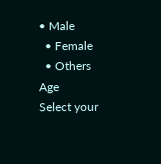• Male
  • Female
  • Others
Age
Select your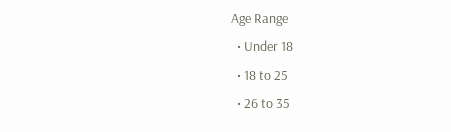Age Range
  • Under 18
  • 18 to 25
  • 26 to 35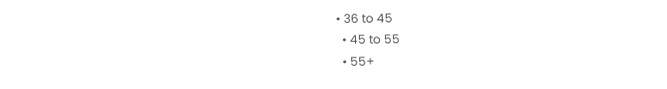• 36 to 45
  • 45 to 55
  • 55+